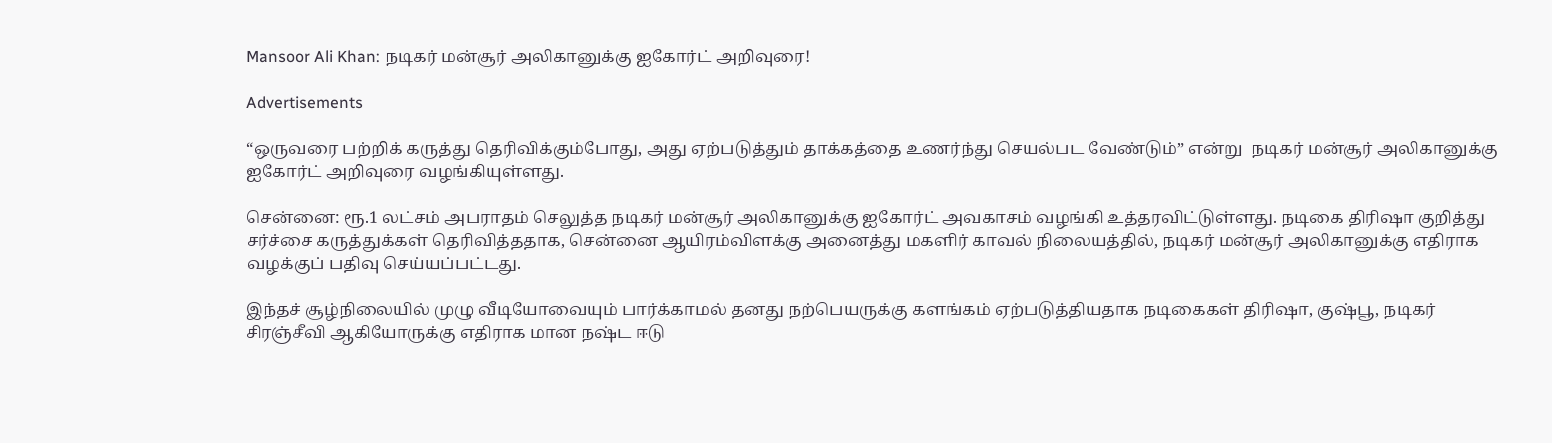Mansoor Ali Khan: நடிகர் மன்சூர் அலிகானுக்கு ஐகோர்ட் அறிவுரை!

Advertisements

“ஒருவரை பற்றிக் கருத்து தெரிவிக்கும்போது, அது ஏற்படுத்தும் தாக்கத்தை உணர்ந்து செயல்பட வேண்டும்” என்று  நடிகர் மன்சூர் அலிகானுக்கு ஐகோர்ட் அறிவுரை வழங்கியுள்ளது.

சென்னை: ரூ.1 லட்சம் அபராதம் செலுத்த நடிகர் மன்சூர் அலிகானுக்கு ஐகோர்ட் அவகாசம் வழங்கி உத்தரவிட்டுள்ளது. நடிகை திரிஷா குறித்து சர்ச்சை கருத்துக்கள் தெரிவித்ததாக, சென்னை ஆயிரம்விளக்கு அனைத்து மகளிர் காவல் நிலையத்தில், நடிகர் மன்சூர் அலிகானுக்கு எதிராக வழக்குப் பதிவு செய்யப்பட்டது.

இந்தச் சூழ்நிலையில் முழு வீடியோவையும் பார்க்காமல் தனது நற்பெயருக்கு களங்கம் ஏற்படுத்தியதாக நடிகைகள் திரிஷா, குஷ்பூ, நடிகர் சிரஞ்சீவி ஆகியோருக்கு எதிராக மான நஷ்ட ஈடு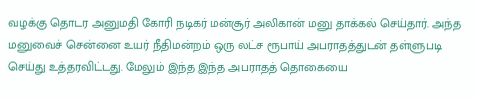வழக்கு தொடர அனுமதி கோரி நடிகர் மன்சூர் அலிகான் மனு தாக்கல் செய்தார். அந்த மனுவைச் சென்னை உயர் நீதிமன்றம் ஒரு லட்ச ரூபாய் அபராதத்துடன் தள்ளுபடி செய்து உத்தரவிட்டது. மேலும் இந்த இந்த அபராதத் தொகையை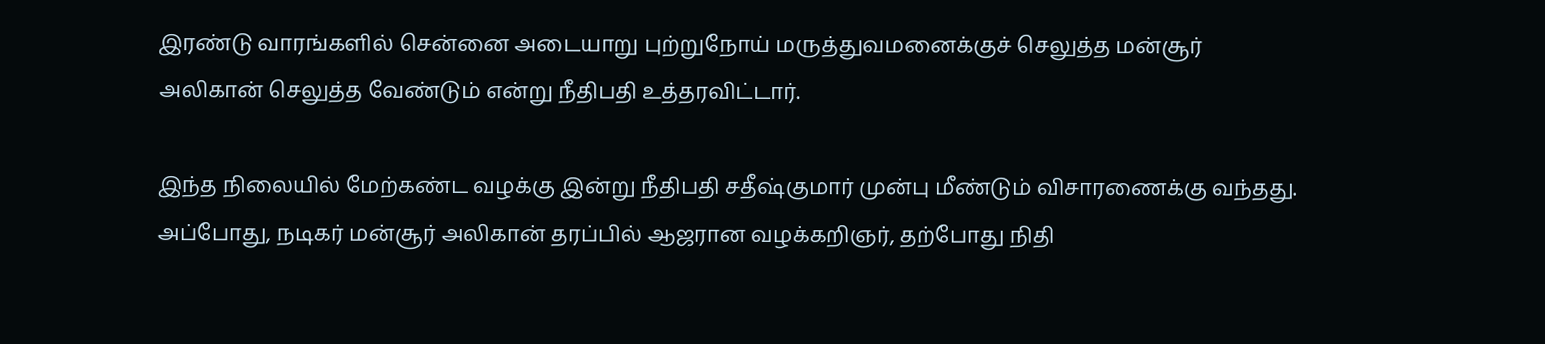இரண்டு வாரங்களில் சென்னை அடையாறு புற்றுநோய் மருத்துவமனைக்குச் செலுத்த மன்சூர் அலிகான் செலுத்த வேண்டும் என்று நீதிபதி உத்தரவிட்டார்.

இந்த நிலையில் மேற்கண்ட வழக்கு இன்று நீதிபதி சதீஷ்குமார் முன்பு மீண்டும் விசாரணைக்கு வந்தது. அப்போது, நடிகர் மன்சூர் அலிகான் தரப்பில் ஆஜரான வழக்கறிஞர், தற்போது நிதி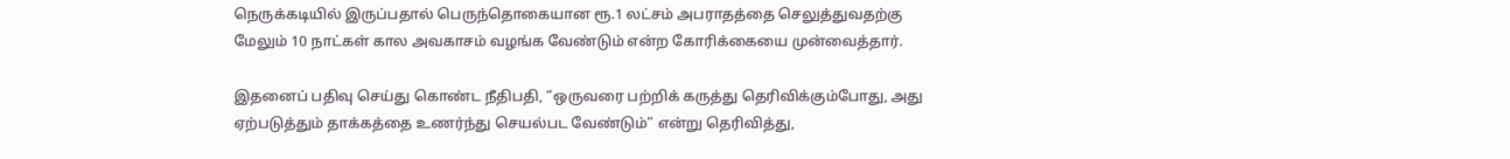நெருக்கடியில் இருப்பதால் பெருந்தொகையான ரூ.1 லட்சம் அபராதத்தை செலுத்துவதற்கு மேலும் 10 நாட்கள் கால அவகாசம் வழங்க வேண்டும் என்ற கோரிக்கையை முன்வைத்தார்.

இதனைப் பதிவு செய்து கொண்ட நீதிபதி, “ஒருவரை பற்றிக் கருத்து தெரிவிக்கும்போது, அது ஏற்படுத்தும் தாக்கத்தை உணர்ந்து செயல்பட வேண்டும்” என்று தெரிவித்து,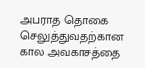அபராத தொகை செலுத்துவதற்கான கால அவகாசத்தை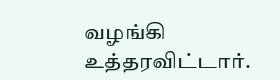வழங்கி உத்தரவிட்டார்.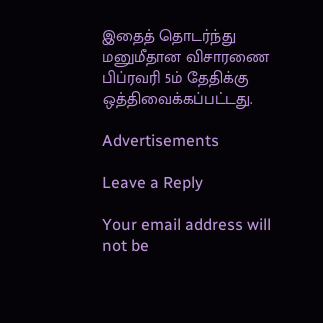இதைத் தொடர்ந்து மனுமீதான விசாரணை பிப்ரவரி 5ம் தேதிக்கு ஒத்திவைக்கப்பட்டது.

Advertisements

Leave a Reply

Your email address will not be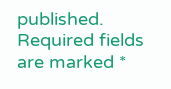published. Required fields are marked *